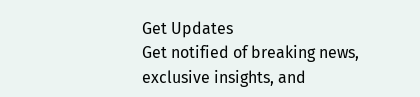Get Updates
Get notified of breaking news, exclusive insights, and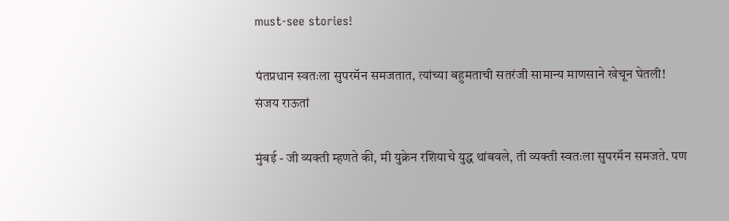must-see stories!

पंतप्रधान स्वतःला सुपरमॅन समजतात, त्यांच्या बहुमताची सतरंजी सामान्य माणसाने खेचून घेतली! संजय राऊतां

मुंबई - जी व्यक्ती म्हणते की, मी युक्रेन रशियाचे युद्ध थांबवले, ती व्यक्ती स्वतःला सुपरमॅन समजते. पण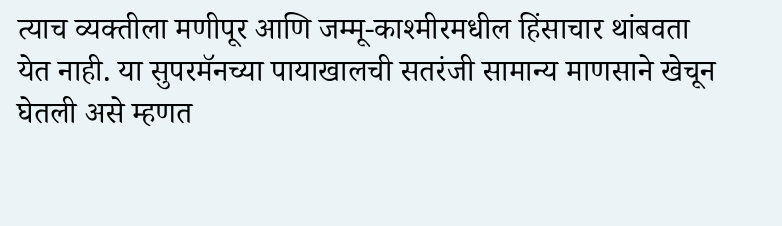त्याच व्यक्तीला मणीपूर आणि जम्मू-काश्मीरमधील हिंसाचार थांबवता येत नाही. या सुपरमॅनच्या पायाखालची सतरंजी सामान्य माणसाने खेचून घेतली असे म्हणत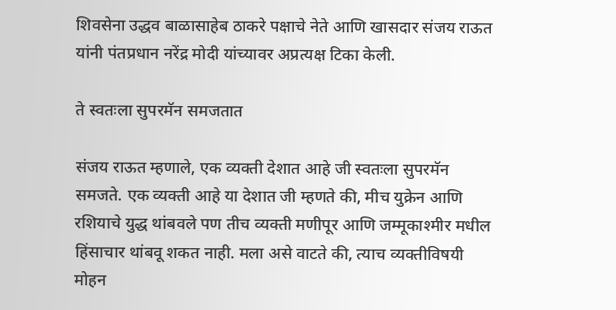शिवसेना उद्धव बाळासाहेब ठाकरे पक्षाचे नेते आणि खासदार संजय राऊत यांनी पंतप्रधान नरेंद्र मोदी यांच्यावर अप्रत्यक्ष टिका केली.

ते स्वतःला सुपरमॅन समजतात

संजय राऊत म्हणाले, एक व्यक्ती देशात आहे जी स्वतःला सुपरमॅन समजते. एक व्यक्ती आहे या देशात जी म्हणते की, मीच युक्रेन आणि रशियाचे युद्ध थांबवले पण तीच व्यक्ती मणीपूर आणि जम्मूकाश्मीर मधील हिंसाचार थांबवू शकत नाही. मला असे वाटते की, त्याच व्यक्तीविषयी मोहन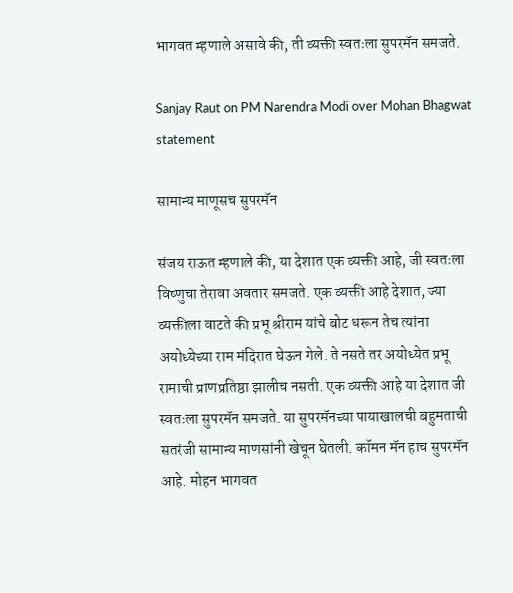भागवत म्हणाले असावे की, ती व्यक्ती स्वतःला सुपरमॅन समजते.

Sanjay Raut on PM Narendra Modi over Mohan Bhagwat statement

सामान्य माणूसच सुपरमॅन

संजय राऊत म्हणाले की, या देशात एक व्यक्ती आहे, जी स्वतःला विष्णुचा तेरावा अवतार समजते. एक व्यक्ती आहे देशात, ज्या व्यक्तीला वाटते की प्रभू श्रीराम यांचे बोट धरून तेच त्यांना अयोध्येच्या राम मंदिरात घेऊन गेले. ते नसते तर अयोध्येत प्रभू रामाची प्राणप्रतिष्ठा झालीच नसती. एक व्यक्ती आहे या देशात जी स्वतःला सुपरमॅन समजते. या सुपरमॅनच्या पायाखालची बहुमताची सतरंजी सामान्य माणसांनी खेचून घेतली. कॉमन मॅन हाच सुपरमॅन आहे. मोहन भागवत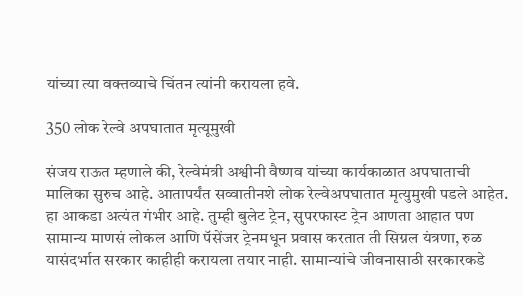यांच्या त्या वक्तव्याचे चिंतन त्यांनी करायला हवे.

350 लोक रेल्वे अपघातात मृत्यूमुखी

संजय राऊत म्हणाले की, रेल्वेमंत्री अश्वीनी वैष्णव यांच्या कार्यकाळात अपघाताची मालिका सुरुच आहे. आतापर्यंत सव्वातीनशे लोक रेल्वेअपघातात मृत्युमुखी पडले आहेत. हा आकडा अत्यंत गंभीर आहे. तुम्ही बुलेट ट्रेन, सुपरफास्ट ट्रेन आणता आहात पण सामान्य माणसं लोकल आणि पॅसेंजर ट्रेनमधून प्रवास करतात ती सिग्नल यंत्रणा, रुळ यासंदर्भात सरकार काहीही करायला तयार नाही. सामान्यांचे जीवनासाठी सरकारकडे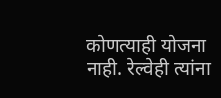कोणत्याही योजना नाही. रेल्वेही त्यांना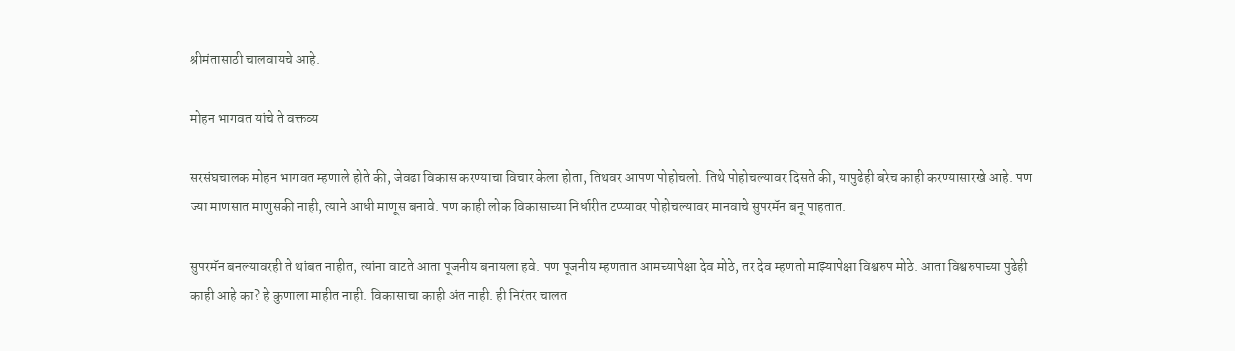श्रीमंतासाठी चालवायचे आहे.

मोहन भागवत यांचे ते वक्तव्य

सरसंघचालक मोहन भागवत म्हणाले होते की, जेवढा विकास करण्याचा विचार केला होता, तिथवर आपण पोहोचलो. तिथे पोहोचल्यावर दिसते की, यापुढेही बरेच काही करण्यासारखे आहे. पण ज्या माणसात माणुसकी नाही, त्याने आधी माणूस बनावे. पण काही लोक विकासाच्या निर्धारीत टप्प्यावर पोहोचल्यावर मानवाचे सुपरमॅन बनू पाहतात.

सुपरमॅन बनल्यावरही ते थांबत नाहीत, त्यांना वाटते आता पूजनीय बनायला हवे. पण पूजनीय म्हणतात आमच्यापेक्षा देव मोठे, तर देव म्हणतो माझ्यापेक्षा विश्वरुप मोठे. आता विश्वरुपाच्या पुढेही काही आहे का? हे कुणाला माहीत नाही. विकासाचा काही अंत नाही. ही निरंतर चालत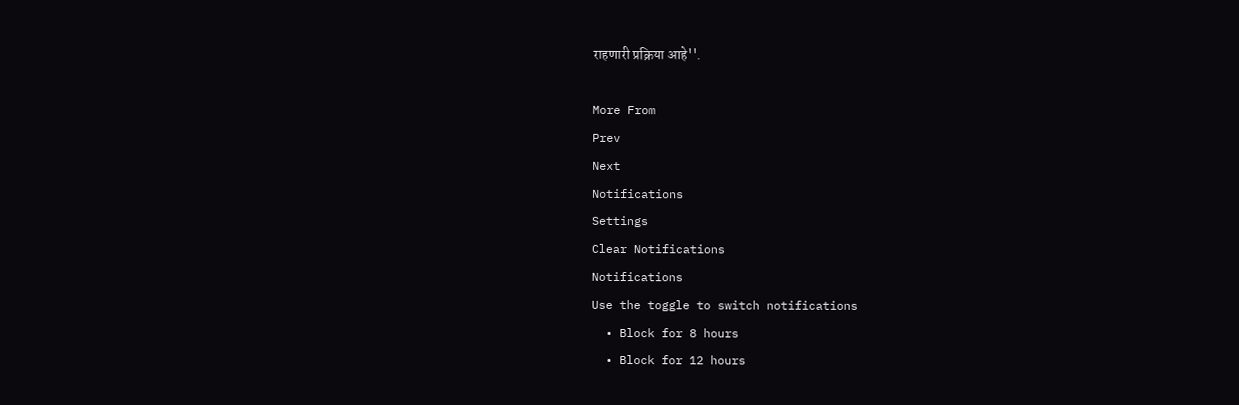राहणारी प्रक्रिया आहे''.

More From
Prev
Next
Notifications
Settings
Clear Notifications
Notifications
Use the toggle to switch notifications
  • Block for 8 hours
  • Block for 12 hours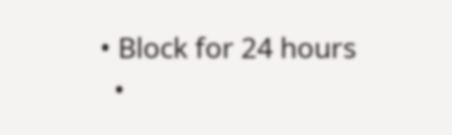• Block for 24 hours
  •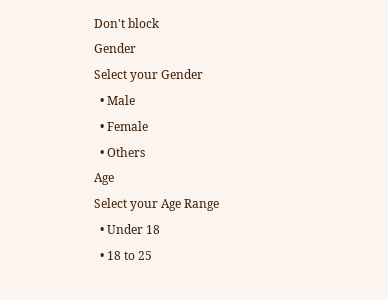Don't block
Gender
Select your Gender
  • Male
  • Female
  • Others
Age
Select your Age Range
  • Under 18
  • 18 to 25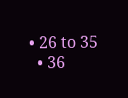• 26 to 35
  • 36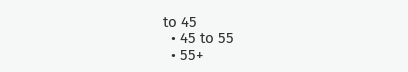to 45
  • 45 to 55
  • 55+